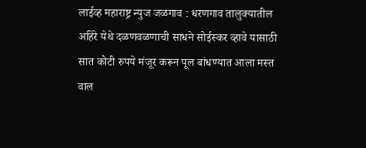लाईव्ह महाराष्ट्र न्युज जळगाव : धरणगाव तालुक्यातील अहिरे येथे दळणवळणाची साधने सोईस्कर व्हावे यासाठी सात कोटी रुपये मंजूर करून पूल बांधण्यात आला मस्त वाल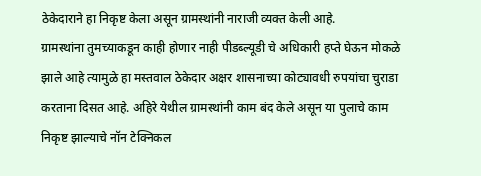ठेकेदाराने हा निकृष्ट केला असून ग्रामस्थांनी नाराजी व्यक्त केली आहे.
ग्रामस्थांना तुमच्याकडून काही होणार नाही पीडब्ल्यूडी चे अधिकारी हप्ते घेऊन मोकळे झाले आहे त्यामुळे हा मस्तवाल ठेकेदार अक्षर शासनाच्या कोट्यावधी रुपयांचा चुराडा करताना दिसत आहे. अहिरे येथील ग्रामस्थांनी काम बंद केले असून या पुलाचे काम निकृष्ट झाल्याचे नॉन टेक्निकल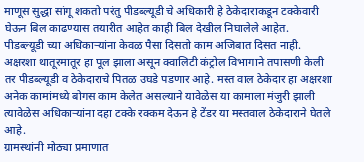माणूस सुद्धा सांगू शकतो परंतु पीडब्ल्यूडी चे अधिकारी हे ठेकेदाराकडून टक्केवारी घेऊन बिल काढण्यास तयारीत आहेत काही बिल देखील निघालेले आहेत.
पीडब्ल्यूडी च्या अधिकाऱ्यांना केवळ पैसा दिसतो काम अजिबात दिसत नाही. अक्षरशा थातूरमातूर हा पूल झाला असून क्वालिटी कंट्रोल विभागाने तपासणी केली तर पीडब्ल्यूडी व ठेकेदाराचे पितळ उघडे पडणार आहे. मस्त वाल ठेकेदार हा अक्षरशा अनेक कामांमध्ये बोगस काम केलेत असल्याने यावेळेस या कामाला मंजुरी झाली त्यावेळेस अधिकाऱ्यांना दहा टक्के रक्कम देऊन हे टेंडर या मस्तवाल ठेकेदाराने घेतले आहे.
ग्रामस्थांनी मोठ्या प्रमाणात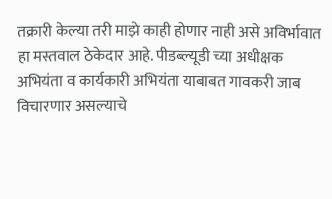तक्रारी केल्या तरी माझे काही होणार नाही असे अविर्भावात हा मस्तवाल ठेकेदार आहे. पीडब्ल्यूडी च्या अधीक्षक अभियंता व कार्यकारी अभियंता याबाबत गावकरी जाब विचारणार असल्याचे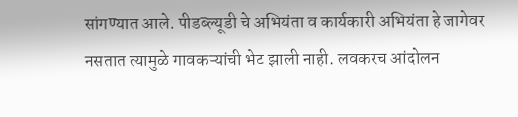सांगण्यात आले. पीडब्ल्यूडी चे अभियंता व कार्यकारी अभियंता हे जागेवर नसतात त्यामुळे गावकऱ्यांची भेट झाली नाही. लवकरच आंदोलन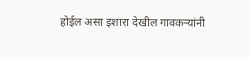होईल असा इशारा देखील गावकऱ्यांनी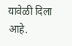यावेळी दिला आहे.